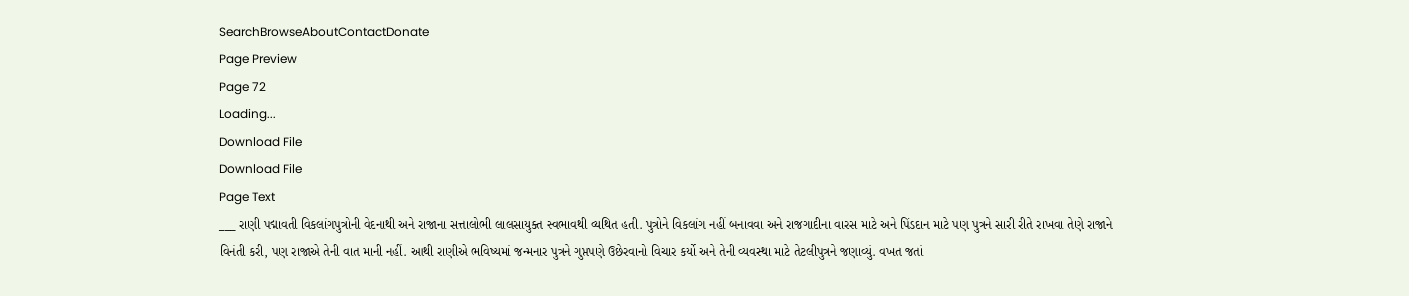SearchBrowseAboutContactDonate
Page Preview
Page 72
Loading...
Download File
Download File
Page Text
___ રાણી પદ્માવતી વિકલાંગપુત્રોની વેદનાથી અને રાજાના સત્તાલોભી લાલસાયુક્ત સ્વભાવથી વ્યથિત હતી. પુત્રોને વિકલાંગ નહીં બનાવવા અને રાજગાદીના વારસ માટે અને પિંડદાન માટે પણ પુત્રને સારી રીતે રાખવા તેણે રાજાને વિનંતી કરી, પણ રાજાએ તેની વાત માની નહીં. આથી રાણીએ ભવિષ્યમાં જન્મનાર પુત્રને ગુપ્તપણે ઉછેરવાનો વિચાર કર્યો અને તેની વ્યવસ્થા માટે તેટલીપુત્રને જણાવ્યું. વખત જતાં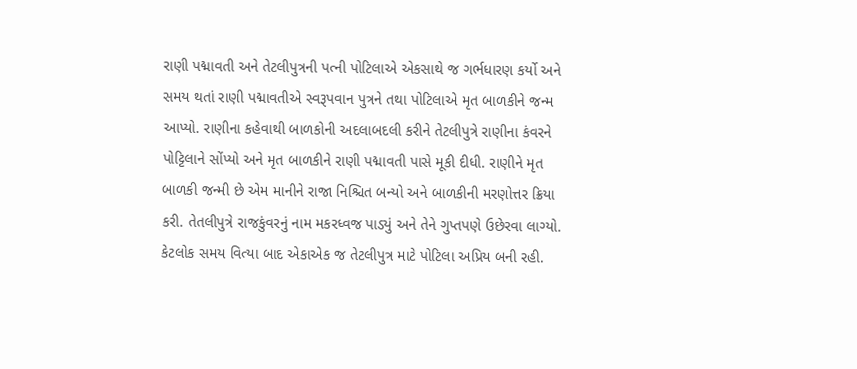રાણી પદ્માવતી અને તેટલીપુત્રની પત્ની પોટિલાએ એકસાથે જ ગર્ભધારણ કર્યો અને સમય થતાં રાણી પદ્માવતીએ સ્વરૂપવાન પુત્રને તથા પોટિલાએ મૃત બાળકીને જન્મ આપ્યો. રાણીના કહેવાથી બાળકોની અદલાબદલી કરીને તેટલીપુત્રે રાણીના કંવરને પોટ્ટિલાને સોંપ્યો અને મૃત બાળકીને રાણી પદ્માવતી પાસે મૂકી દીધી. રાણીને મૃત બાળકી જન્મી છે એમ માનીને રાજા નિશ્ચિત બન્યો અને બાળકીની મરણોત્તર ક્રિયા કરી. તેતલીપુત્રે રાજકુંવરનું નામ મકરધ્વજ પાડ્યું અને તેને ગુપ્તપણે ઉછેરવા લાગ્યો. કેટલોક સમય વિત્યા બાદ એકાએક જ તેટલીપુત્ર માટે પોટિલા અપ્રિય બની રહી.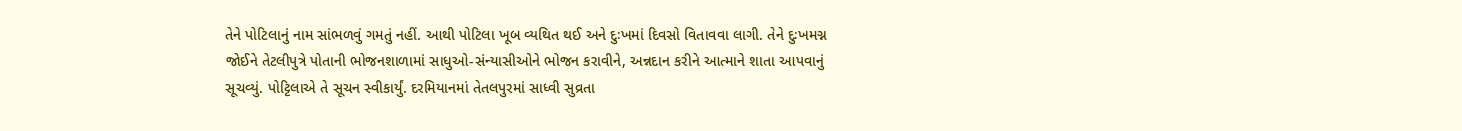તેને પોટિલાનું નામ સાંભળવું ગમતું નહીં. આથી પોટિલા ખૂબ વ્યથિત થઈ અને દુઃખમાં દિવસો વિતાવવા લાગી. તેને દુઃખમગ્ન જોઈને તેટલીપુત્રે પોતાની ભોજનશાળામાં સાધુઓ-સંન્યાસીઓને ભોજન કરાવીને, અન્નદાન કરીને આત્માને શાતા આપવાનું સૂચવ્યું. પોટ્ટિલાએ તે સૂચન સ્વીકાર્યું. દરમિયાનમાં તેતલપુરમાં સાધ્વી સુવ્રતા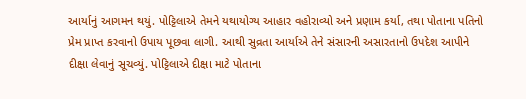આર્યાનું આગમન થયું. પોટ્ટિલાએ તેમને યથાયોગ્ય આહાર વહોરાવ્યો અને પ્રણામ કર્યા, તથા પોતાના પતિનો પ્રેમ પ્રાપ્ત કરવાનો ઉપાય પૂછવા લાગી. આથી સુવ્રતા આર્યાએ તેને સંસારની અસારતાનો ઉપદેશ આપીને દીક્ષા લેવાનું સૂચવ્યું. પોટ્ટિલાએ દીક્ષા માટે પોતાના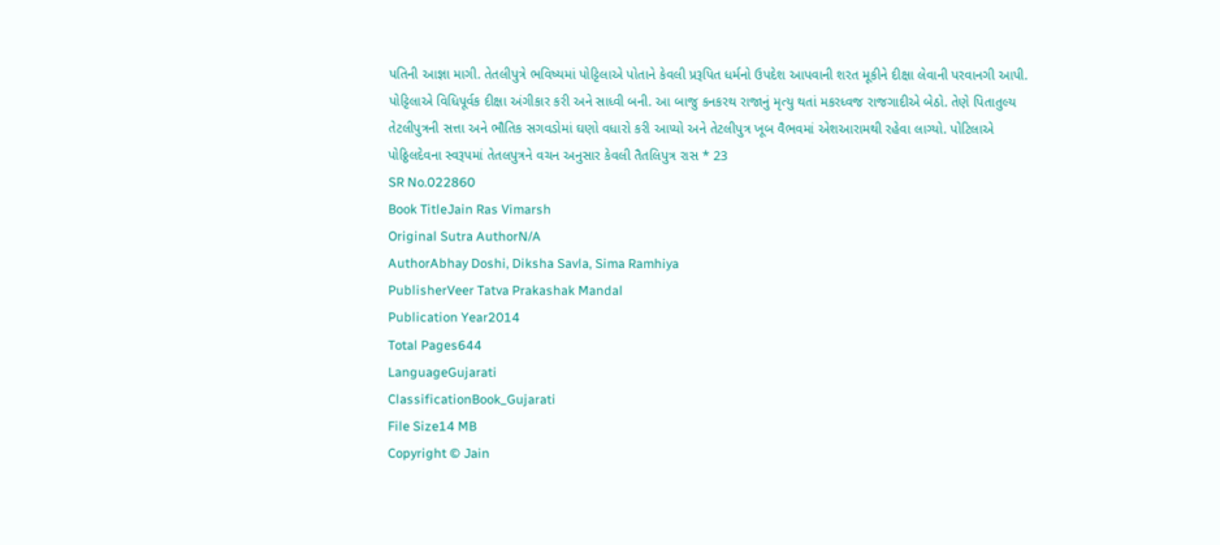પતિની આજ્ઞા માગી. તેતલીપુત્રે ભવિષ્યમાં પોટ્ટિલાએ પોતાને કેવલી પ્રરૂપિત ધર્મનો ઉપદેશ આપવાની શરત મૂકીને દીક્ષા લેવાની પરવાનગી આપી. પોટ્ટિલાએ વિધિપૂર્વક દીક્ષા અંગીકાર કરી અને સાધ્વી બની. આ બાજુ કનકરથ રાજાનું મૃત્યુ થતાં મકરધ્વજ રાજગાદીએ બેઠો. તેણે પિતાતુલ્ય તેટલીપુત્રની સત્તા અને ભૌતિક સગવડોમાં ઘણો વધારો કરી આપ્યો અને તેટલીપુત્ર ખૂબ વૈભવમાં એશઆરામથી રહેવા લાગ્યો. પોટિલાએ પોઠ્ઠિલદેવના સ્વરૂપમાં તેતલપુત્રને વચન અનુસાર કેવલી તૈતલિપુત્ર રાસ * 23
SR No.022860
Book TitleJain Ras Vimarsh
Original Sutra AuthorN/A
AuthorAbhay Doshi, Diksha Savla, Sima Ramhiya
PublisherVeer Tatva Prakashak Mandal
Publication Year2014
Total Pages644
LanguageGujarati
ClassificationBook_Gujarati
File Size14 MB
Copyright © Jain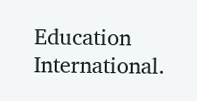Education International.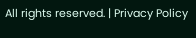All rights reserved. | Privacy Policy